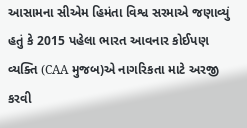આસામના સીએમ હિમંતા વિશ્વ સરમાએ જણાવ્યું હતું કે 2015 પહેલા ભારત આવનાર કોઈપણ વ્યક્તિ (CAA મુજબ)એ નાગરિકતા માટે અરજી કરવી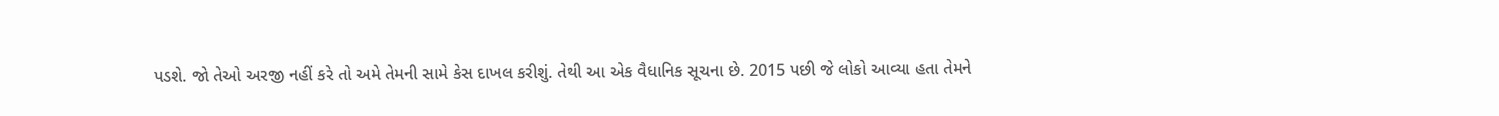પડશે. જો તેઓ અરજી નહીં કરે તો અમે તેમની સામે કેસ દાખલ કરીશું. તેથી આ એક વૈધાનિક સૂચના છે. 2015 પછી જે લોકો આવ્યા હતા તેમને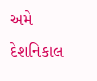અમે દેશનિકાલ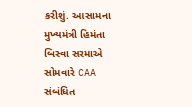કરીશું. આસામના મુખ્યમંત્રી હિમંતા બિસ્વા સરમાએ સોમવારે CAA સંબંધિત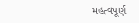મહત્વપૂર્ણ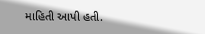માહિતી આપી હતી.